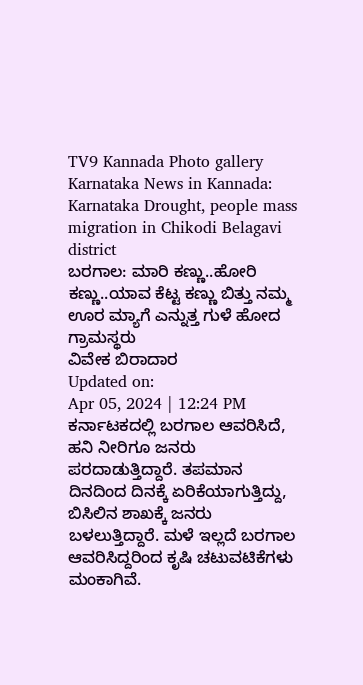TV9 Kannada Photo gallery Karnataka News in Kannada: Karnataka Drought, people mass migration in Chikodi Belagavi district
ಬರಗಾಲ: ಮಾರಿ ಕಣ್ಣು..ಹೋರಿ ಕಣ್ಣು..ಯಾವ ಕೆಟ್ಟ ಕಣ್ಣು ಬಿತ್ತು ನಮ್ಮ ಊರ ಮ್ಯಾಗೆ ಎನ್ನುತ್ತ ಗುಳೆ ಹೋದ ಗ್ರಾಮಸ್ಥರು
ವಿವೇಕ ಬಿರಾದಾರ
Updated on:
Apr 05, 2024 | 12:24 PM
ಕರ್ನಾಟಕದಲ್ಲಿ ಬರಗಾಲ ಆವರಿಸಿದೆ, ಹನಿ ನೀರಿಗೂ ಜನರು ಪರದಾಡುತ್ತಿದ್ದಾರೆ. ತಪಮಾನ ದಿನದಿಂದ ದಿನಕ್ಕೆ ಏರಿಕೆಯಾಗುತ್ತಿದ್ದು, ಬಿಸಿಲಿನ ಶಾಖಕ್ಕೆ ಜನರು ಬಳಲುತ್ತಿದ್ದಾರೆ. ಮಳೆ ಇಲ್ಲದೆ ಬರಗಾಲ ಆವರಿಸಿದ್ದರಿಂದ ಕೃಷಿ ಚಟುವಟಿಕೆಗಳು ಮಂಕಾಗಿವೆ.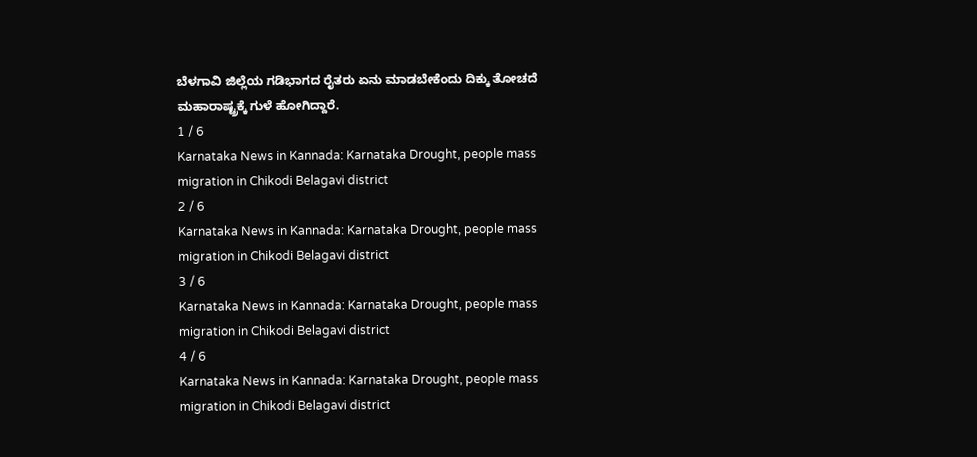ಬೆಳಗಾವಿ ಜಿಲ್ಲೆಯ ಗಡಿಭಾಗದ ರೈತರು ಏನು ಮಾಡಬೇಕೆಂದು ದಿಕ್ಕು ತೋಚದೆ ಮಹಾರಾಷ್ಟ್ರಕ್ಕೆ ಗುಳೆ ಹೋಗಿದ್ದಾರೆ.
1 / 6
Karnataka News in Kannada: Karnataka Drought, people mass migration in Chikodi Belagavi district
2 / 6
Karnataka News in Kannada: Karnataka Drought, people mass migration in Chikodi Belagavi district
3 / 6
Karnataka News in Kannada: Karnataka Drought, people mass migration in Chikodi Belagavi district
4 / 6
Karnataka News in Kannada: Karnataka Drought, people mass migration in Chikodi Belagavi district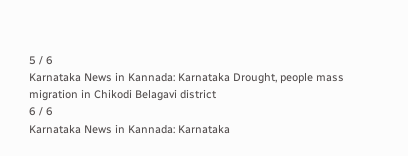5 / 6
Karnataka News in Kannada: Karnataka Drought, people mass migration in Chikodi Belagavi district
6 / 6
Karnataka News in Kannada: Karnataka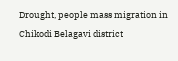Drought, people mass migration in Chikodi Belagavi district